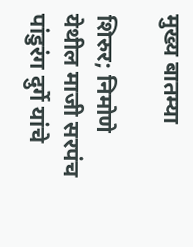मुख्य बातम्या

शिरुर; निमोणे येथील माजी सरपंच पांडुरंग दुर्गे यांचे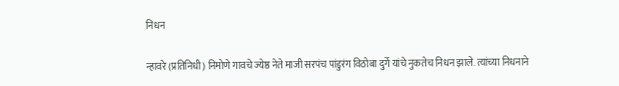निधन

न्हावरे (प्रतिनिधी) निमोणे गावचे ज्येष्ठ नेते माजी सरपंच पांडुरंग विठोबा दुर्गे यांचे नुकतेच निधन झाले. त्यांच्या निधनाने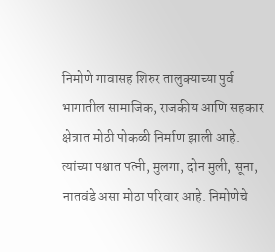निमोणे गावासह शिरुर तालुक्याच्या पुर्व भागातील सामाजिक, राजकीय आणि सहकार क्षेत्रात मोठी पोकळी निर्माण झाली आहे. त्यांच्या पश्चात पत्नी, मुलगा, दोन मुली, सूना, नातवंडे असा मोठा परिवार आहे. निमोणेचे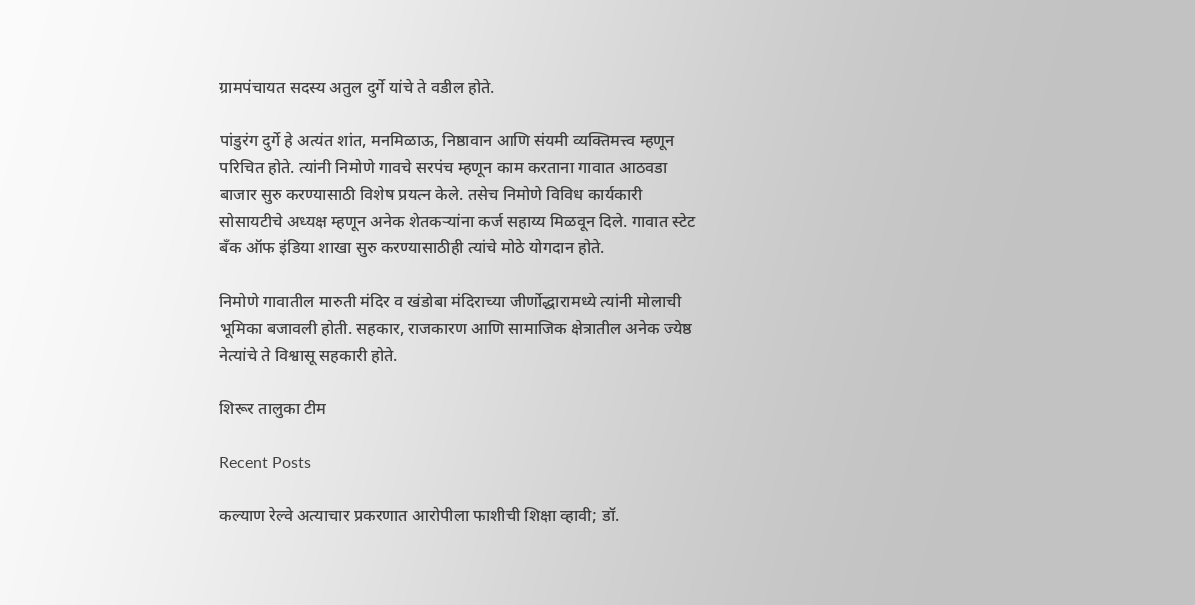ग्रामपंचायत सदस्य अतुल दुर्गे यांचे ते वडील होते.

पांडुरंग दुर्गे हे अत्यंत शांत, मनमिळाऊ, निष्ठावान आणि संयमी व्यक्तिमत्त्व म्हणून परिचित होते. त्यांनी निमोणे गावचे सरपंच म्हणून काम करताना गावात आठवडा बाजार सुरु करण्यासाठी विशेष प्रयत्न केले. तसेच निमोणे विविध कार्यकारी सोसायटीचे अध्यक्ष म्हणून अनेक शेतकऱ्यांना कर्ज सहाय्य मिळवून दिले. गावात स्टेट बँक ऑफ इंडिया शाखा सुरु करण्यासाठीही त्यांचे मोठे योगदान होते.

निमोणे गावातील मारुती मंदिर व खंडोबा मंदिराच्या जीर्णोद्धारामध्ये त्यांनी मोलाची भूमिका बजावली होती. सहकार, राजकारण आणि सामाजिक क्षेत्रातील अनेक ज्येष्ठ नेत्यांचे ते विश्वासू सहकारी होते.

शिरूर तालुका टीम

Recent Posts

कल्याण रेल्वे अत्याचार प्रकरणात आरोपीला फाशीची शिक्षा व्हावी; डॉ.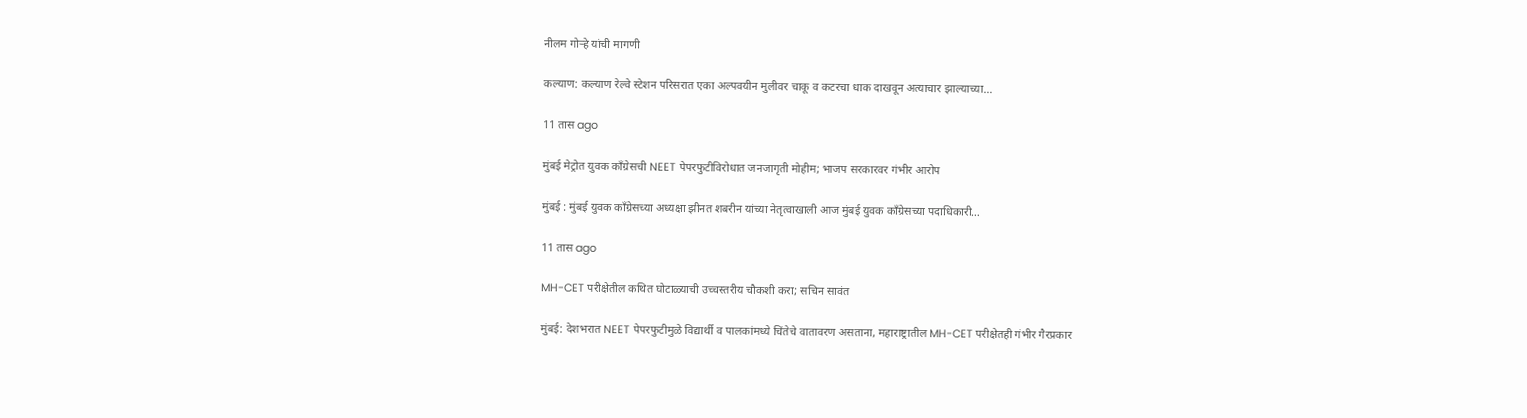नीलम गोऱ्हे यांची मागणी

कल्याण: कल्याण रेल्वे स्टेशन परिसरात एका अल्पवयीन मुलीवर चाकू व कटरचा धाक दाखवून अत्याचार झाल्याच्या…

11 तास ago

मुंबई मेट्रोत युवक काँग्रेसची NEET पेपरफुटीविरोधात जनजागृती मोहीम; भाजप सरकारवर गंभीर आरोप

मुंबई : मुंबई युवक काँग्रेसच्या अध्यक्षा झीनत शबरीन यांच्या नेतृत्वाखाली आज मुंबई युवक काँग्रेसच्या पदाधिकारी…

11 तास ago

MH-CET परीक्षेतील कथित घोटाळ्याची उच्चस्तरीय चौकशी करा; सचिन सावंत

मुंबई: देशभरात NEET पेपरफुटीमुळे विद्यार्थी व पालकांमध्ये चिंतेचे वातावरण असताना, महाराष्ट्रातील MH-CET परीक्षेतही गंभीर गैरप्रकार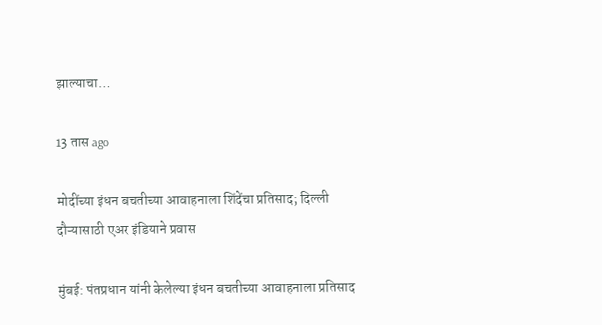झाल्याचा…

13 तास ago

मोदींच्या इंधन बचतीच्या आवाहनाला शिंदेंचा प्रतिसाद; दिल्ली दौऱ्यासाठी एअर इंडियाने प्रवास

मुंबई: पंतप्रधान यांनी केलेल्या इंधन बचतीच्या आवाहनाला प्रतिसाद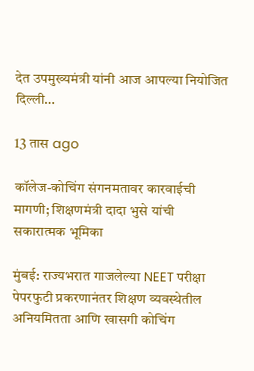देत उपमुख्यमंत्री यांनी आज आपल्या नियोजित दिल्ली…

13 तास ago

कॉलेज-कोचिंग संगनमतावर कारवाईची मागणी; शिक्षणमंत्री दादा भुसे यांची सकारात्मक भूमिका

मुंबई: राज्यभरात गाजलेल्या NEET परीक्षा पेपरफुटी प्रकरणानंतर शिक्षण व्यवस्थेतील अनियमितता आणि खासगी कोचिंग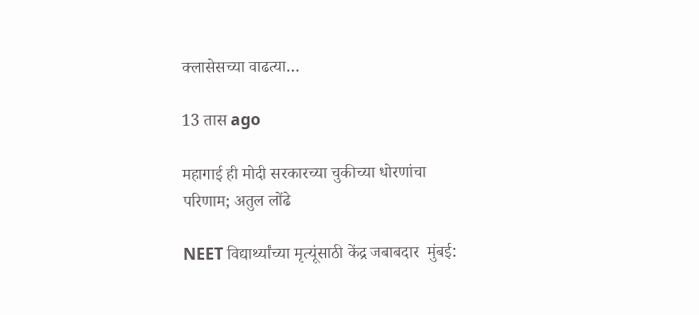क्लासेसच्या वाढत्या…

13 तास ago

महागाई ही मोदी सरकारच्या चुकीच्या धोरणांचा परिणाम; अतुल लोंढे

NEET विद्यार्थ्यांच्या मृत्यूंसाठी केंद्र जबाबदार  मुंबई: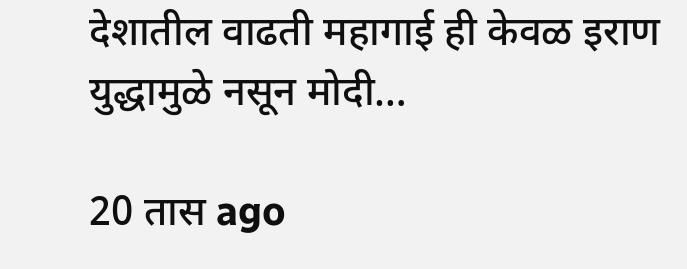देशातील वाढती महागाई ही केवळ इराण युद्धामुळे नसून मोदी…

20 तास ago